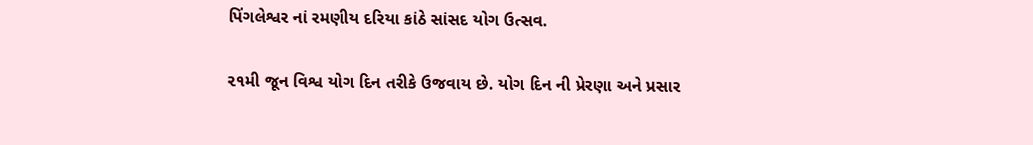પિંગલેશ્વર નાં રમણીય દરિયા કાંઠે સાંસદ યોગ ઉત્સવ.

૨૧મી જૂન વિશ્વ યોગ દિન તરીકે ઉજવાય છે. યોગ દિન ની પ્રેરણા અને પ્રસાર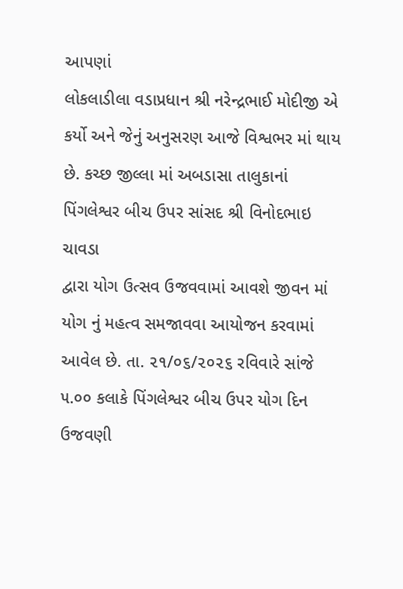આપણાં
લોકલાડીલા વડાપ્રધાન શ્રી નરેન્દ્રભાઈ મોદીજી એ કર્યો અને જેનું અનુસરણ આજે વિશ્વભર માં થાય
છે. કચ્છ જીલ્લા માં અબડાસા તાલુકાનાં પિંગલેશ્વર બીચ ઉપર સાંસદ શ્રી વિનોદભાઇ ચાવડા
દ્વારા યોગ ઉત્સવ ઉજવવામાં આવશે જીવન માં યોગ નું મહત્વ સમજાવવા આયોજન કરવામાં
આવેલ છે. તા. ૨૧/૦૬/૨૦૨૬ રવિવારે સાંજે ૫.૦૦ કલાકે પિંગલેશ્વર બીચ ઉપર યોગ દિન
ઉજવણી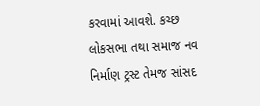કરવામાં આવશે. કચ્છ લોકસભા તથા સમાજ નવ નિર્માણ ટ્રસ્ટ તેમજ સાંસદ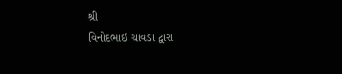શ્રી
વિનોદભાઇ ચાવડા દ્વારા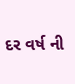દર વર્ષ ની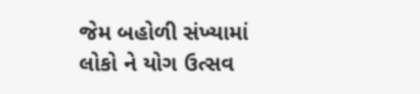જેમ બહોળી સંખ્યામાં લોકો ને યોગ ઉત્સવ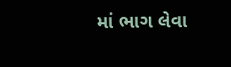માં ભાગ લેવા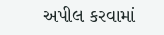અપીલ કરવામાં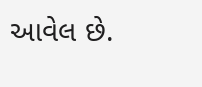આવેલ છે.